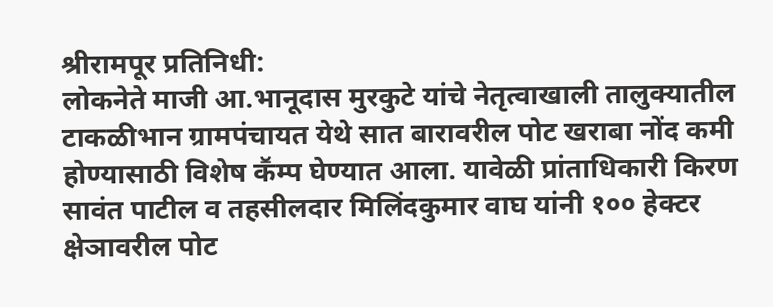श्रीरामपूर प्रतिनिधी:
लोकनेते माजी आ.भानूदास मुरकुटे यांचे नेतृत्वाखाली तालुक्यातील टाकळीभान ग्रामपंचायत येथे सात बारावरील पोट खराबा नोंद कमी होण्यासाठी विशेष कॕम्प घेण्यात आला. यावेळी प्रांताधिकारी किरण सावंत पाटील व तहसीलदार मिलिंदकुमार वाघ यांनी १०० हेक्टर क्षेञावरील पोट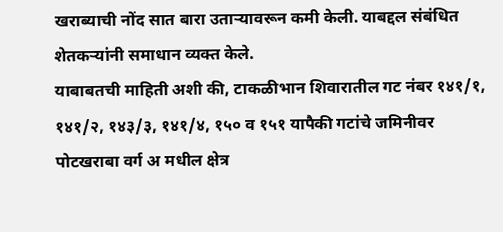खराब्याची नोंद सात बारा उताऱ्यावरून कमी केली. याबद्दल संबंधित शेतकऱ्यांनी समाधान व्यक्त केले.
याबाबतची माहिती अशी की, टाकळीभान शिवारातील गट नंबर १४१/१, १४१/२, १४३/३, १४१/४, १५० व १५१ यापैकी गटांचे जमिनीवर पोटखराबा वर्ग अ मधील क्षेत्र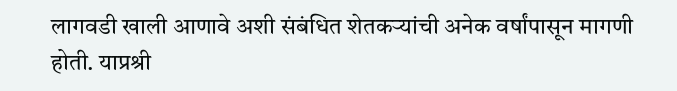लागवडी खाली आणावे अशी संबंधित शेतकऱ्यांची अनेक वर्षांपासून मागणी होती. याप्रश्री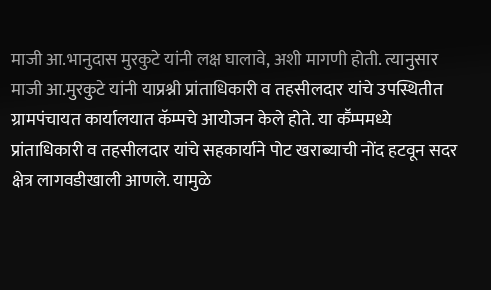माजी आ.भानुदास मुरकुटे यांनी लक्ष घालावे, अशी मागणी होती. त्यानुसार माजी आ.मुरकुटे यांनी याप्रश्नी प्रांताधिकारी व तहसीलदार यांचे उपस्थितीत ग्रामपंचायत कार्यालयात कॅम्पचे आयोजन केले होते. या कॕम्पमध्ये प्रांताधिकारी व तहसीलदार यांचे सहकार्याने पोट खराब्याची नोंद हटवून सदर क्षेत्र लागवडीखाली आणले. यामुळे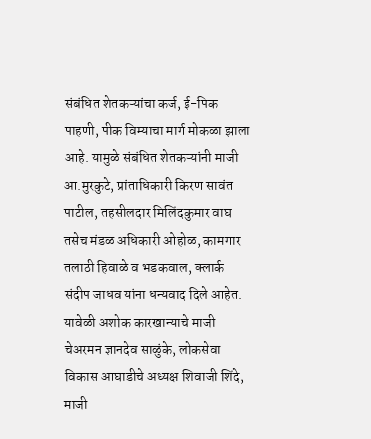संबंधित शेतकऱ्यांचा कर्ज, ई-पिक पाहणी, पीक विम्याचा मार्ग मोकळा झाला आहे. यामुळे संबंधित शेतकऱ्यांनी माजी आ.मुरकुटे, प्रांताधिकारी किरण सावंत पाटील, तहसीलदार मिलिंदकुमार वाघ तसेच मंडळ अधिकारी ओहोळ, कामगार तलाठी हिवाळे व भडकवाल, क्लार्क संदीप जाधव यांना धन्यवाद दिले आहेत.
यावेळी अशोक कारखान्याचे माजी चेअरमन ज्ञानदेव साळुंके, लोकसेवा विकास आघाडीचे अध्यक्ष शिवाजी शिंदे, माजी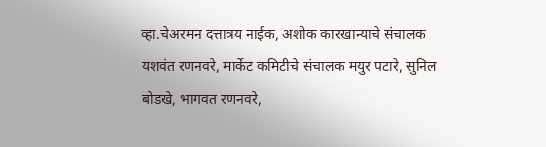व्हा.चेअरमन दत्तात्रय नाईक, अशोक कारखान्याचे संचालक यशवंत रणनवरे, मार्केट कमिटीचे संचालक मयुर पटारे, सुनिल बोडखे, भागवत रणनवरे,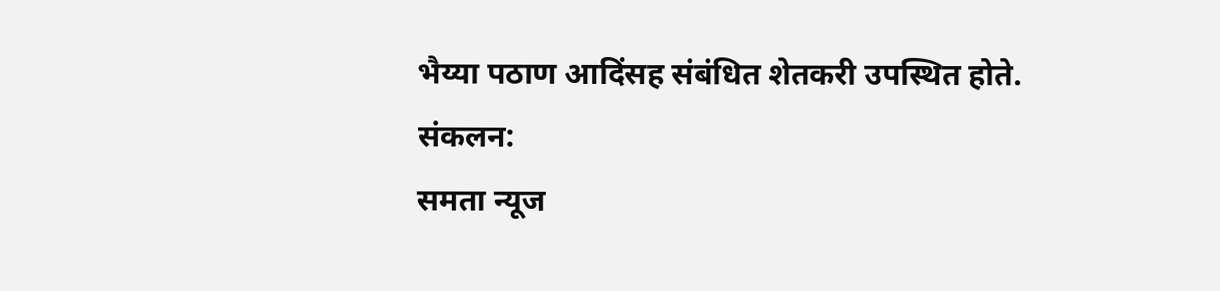भैय्या पठाण आदिंसह संबंधित शेतकरी उपस्थित होते.
संकलन:
समता न्यूज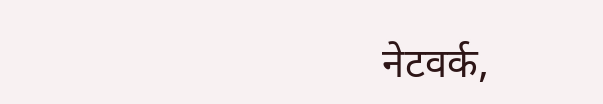नेटवर्क,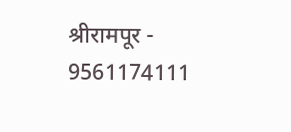श्रीरामपूर - 9561174111